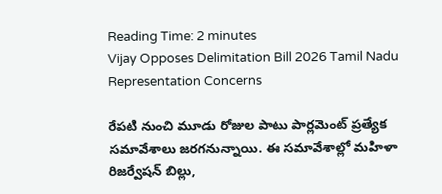Reading Time: 2 minutes
Vijay Opposes Delimitation Bill 2026 Tamil Nadu Representation Concerns

రేపటి నుంచి మూడు రోజుల పాటు పార్లమెంట్ ప్రత్యేక సమావేశాలు జరగనున్నాయి. ఈ సమావేశాల్లో మహిళా రిజర్వేషన్ బిల్లు,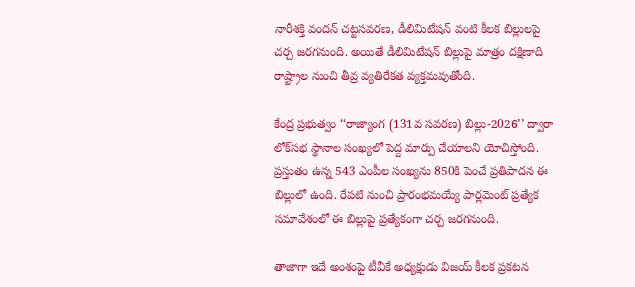నారీశక్తి వందన్ చట్టసవరణ, డీలిమిటేషన్ వంటి కీలక బిల్లులపై చర్చ జరగనుంది. అయితే డీలిమిటేషన్ బిల్లుపై మాత్రం దక్షిణాది రాష్ట్రాల నుంచి తీవ్ర వ్యతిరేకత వ్యక్తమవుతోంది.

కేంద్ర ప్రభుత్వం ‘‘రాజ్యాంగ (131వ సవరణ) బిల్లు-2026’’ ద్వారా లోక్‌సభ స్థానాల సంఖ్యలో పెద్ద మార్పు చేయాలని యోచిస్తోంది. ప్రస్తుతం ఉన్న 543 ఎంపీల సంఖ్యను 850కి పెంచే ప్రతిపాదన ఈ బిల్లులో ఉంది. రేపటి నుంచి ప్రారంభమయ్యే పార్లమెంట్ ప్రత్యేక సమావేశంలో ఈ బిల్లుపై ప్రత్యేకంగా చర్చ జరగనుంది.

తాజాగా ఇదే అంశంపై టీవీకే అధ్యక్షుడు విజయ్ కీలక ప్రకటన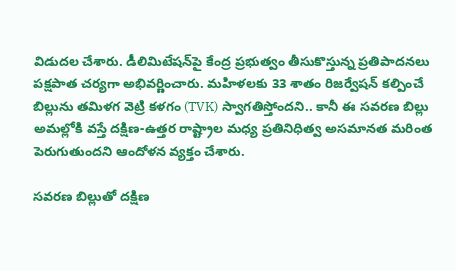విడుదల చేశారు. డీలిమిటేషన్‌పై కేంద్ర ప్రభుత్వం తీసుకొస్తున్న ప్రతిపాదనలు పక్షపాత చర్యగా అభివర్ణించారు. మహిళలకు 33 శాతం రిజర్వేషన్ కల్పించే బిల్లును తమిళగ వెట్రి కళగం (TVK) స్వాగతిస్తోందని.. కానీ ఈ సవరణ బిల్లు అమల్లోకి వస్తే దక్షిణ-ఉత్తర రాష్ట్రాల మధ్య ప్రతినిధిత్వ అసమానత మరింత పెరుగుతుందని ఆందోళన వ్యక్తం చేశారు.

సవరణ బిల్లుతో దక్షిణ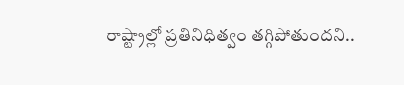రాష్ట్రాల్లో ప్రతినిధిత్వం తగ్గిపోతుందని..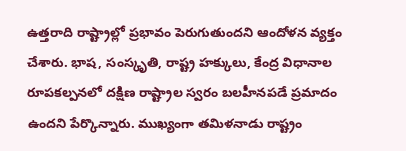ఉత్తరాది రాష్ట్రాల్లో ప్రభావం పెరుగుతుందని ఆందోళన వ్యక్తం చేశారు. భాష, సంస్కృతి, రాష్ట్ర హక్కులు, కేంద్ర విధానాల రూపకల్పనలో దక్షిణ రాష్ట్రాల స్వరం బలహీనపడే ప్రమాదం ఉందని పేర్కొన్నారు. ముఖ్యంగా తమిళనాడు రాష్ట్రం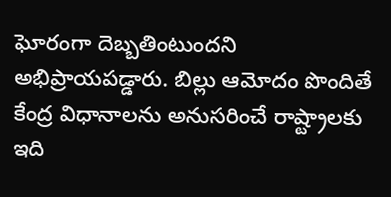ఘోరంగా దెబ్బతింటుందని అభిప్రాయపడ్డారు. బిల్లు ఆమోదం పొందితే కేంద్ర విధానాలను అనుసరించే రాష్ట్రాలకు ఇది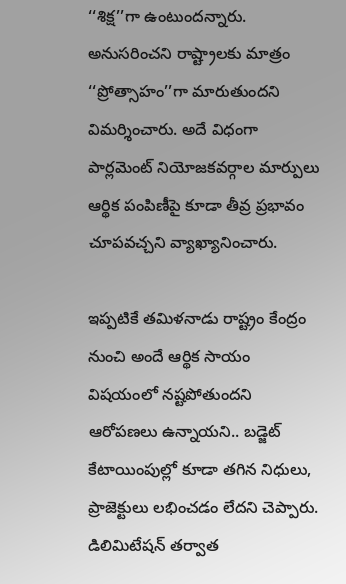‘‘శిక్ష’’గా ఉంటుందన్నారు. అనుసరించని రాష్ట్రాలకు మాత్రం ‘‘ప్రోత్సాహం’’గా మారుతుందని విమర్శించారు. అదే విధంగా పార్లమెంట్ నియోజకవర్గాల మార్పులు ఆర్థిక పంపిణీపై కూడా తీవ్ర ప్రభావం చూపవచ్చని వ్యాఖ్యానించారు.

ఇప్పటికే తమిళనాడు రాష్ట్రం కేంద్రం నుంచి అందే ఆర్థిక సాయం విషయంలో నష్టపోతుందని ఆరోపణలు ఉన్నాయని.. బడ్జెట్ కేటాయింపుల్లో కూడా తగిన నిధులు, ప్రాజెక్టులు లభించడం లేదని చెప్పారు. డిలిమిటేషన్ తర్వాత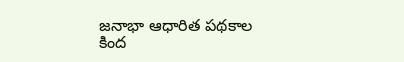జనాభా ఆధారిత పథకాల కింద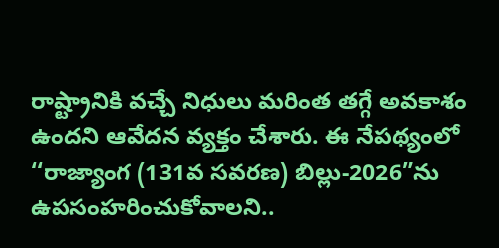రాష్ట్రానికి వచ్చే నిధులు మరింత తగ్గే అవకాశం ఉందని ఆవేదన వ్యక్తం చేశారు. ఈ నేపథ్యంలో ‘‘రాజ్యాంగ (131వ సవరణ) బిల్లు-2026”ను ఉపసంహరించుకోవాలని..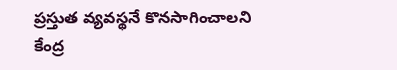ప్రస్తుత వ్యవస్థనే కొనసాగించాలని కేంద్ర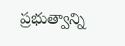ప్రభుత్వాన్ని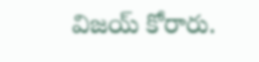విజయ్ కోరారు.